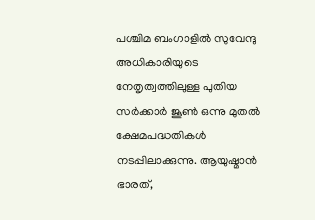പശ്ചിമ ബംഗാളിൽ സുവേന്ദു അധികാരിയുടെ നേതൃത്വത്തിലുള്ള പുതിയ സർക്കാർ ജൂൺ ഒന്നു മുതൽ ക്ഷേമപദ്ധതികൾ നടപ്പിലാക്കുന്നു. ആയുഷ്മാൻ ഭാരത്,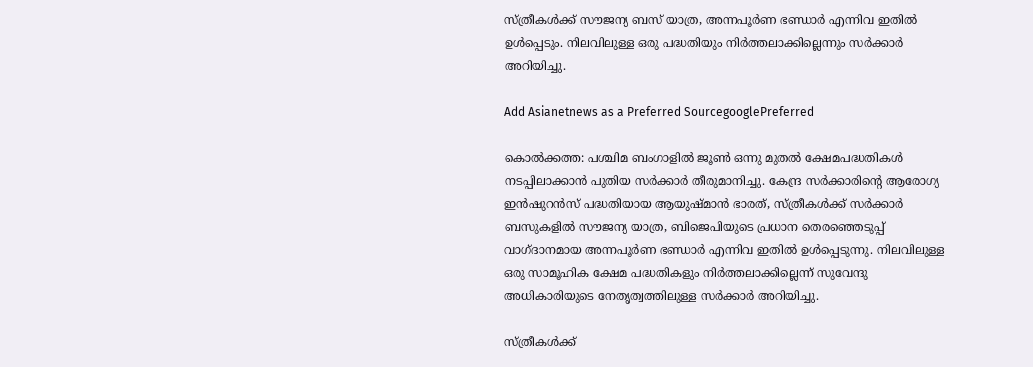സ്ത്രീകൾക്ക് സൗജന്യ ബസ് യാത്ര, അന്നപൂർണ ഭണ്ഡാർ എന്നിവ ഇതിൽ ഉൾപ്പെടും. നിലവിലുള്ള ഒരു പദ്ധതിയും നിർത്തലാക്കില്ലെന്നും സർക്കാർ അറിയിച്ചു.

Add Asianetnews as a Preferred SourcegooglePreferred

കൊൽക്കത്ത: പശ്ചിമ ബംഗാളിൽ ജൂൺ ഒന്നു മുതൽ ക്ഷേമപദ്ധതികൾ നടപ്പിലാക്കാൻ പുതിയ സർക്കാർ തീരുമാനിച്ചു. കേന്ദ്ര സർക്കാരിന്റെ ആരോഗ്യ ഇൻഷുറൻസ് പദ്ധതിയായ ആയുഷ്മാൻ ഭാരത്, സ്ത്രീകൾക്ക് സർക്കാർ ബസുകളിൽ സൗജന്യ യാത്ര, ബിജെപിയുടെ പ്രധാന തെരഞ്ഞെടുപ്പ് വാഗ്ദാനമായ അന്നപൂർണ ഭണ്ഡാർ എന്നിവ ഇതിൽ ഉൾപ്പെടുന്നു. നിലവിലുള്ള ഒരു സാമൂഹിക ക്ഷേമ പദ്ധതികളും നിർത്തലാക്കില്ലെന്ന് സുവേന്ദു അധികാരിയുടെ നേതൃത്വത്തിലുള്ള സർക്കാർ അറിയിച്ചു.

സ്ത്രീകൾക്ക്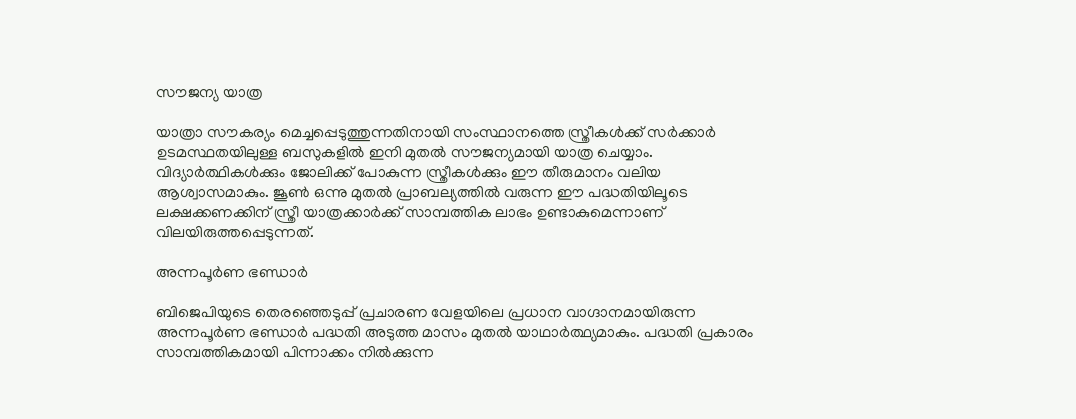സൗജന്യ യാത്ര

യാത്രാ സൗകര്യം മെച്ചപ്പെടുത്തുന്നതിനായി സംസ്ഥാനത്തെ സ്ത്രീകൾക്ക് സർക്കാർ ഉടമസ്ഥതയിലുള്ള ബസുകളിൽ ഇനി മുതൽ സൗജന്യമായി യാത്ര ചെയ്യാം. വിദ്യാർത്ഥികൾക്കും ജോലിക്ക് പോകുന്ന സ്ത്രീകൾക്കും ഈ തീരുമാനം വലിയ ആശ്വാസമാകും. ജൂൺ ഒന്നു മുതൽ പ്രാബല്യത്തിൽ വരുന്ന ഈ പദ്ധതിയിലൂടെ ലക്ഷക്കണക്കിന് സ്ത്രീ യാത്രക്കാർക്ക് സാമ്പത്തിക ലാഭം ഉണ്ടാകുമെന്നാണ് വിലയിരുത്തപ്പെടുന്നത്.

അന്നപൂർണ ഭണ്ഡാർ

ബിജെപിയുടെ തെരഞ്ഞെടുപ്പ് പ്രചാരണ വേളയിലെ പ്രധാന വാഗ്ദാനമായിരുന്ന അന്നപൂർണ ഭണ്ഡാർ പദ്ധതി അടുത്ത മാസം മുതൽ യാഥാർത്ഥ്യമാകും. പദ്ധതി പ്രകാരം സാമ്പത്തികമായി പിന്നാക്കം നിൽക്കുന്ന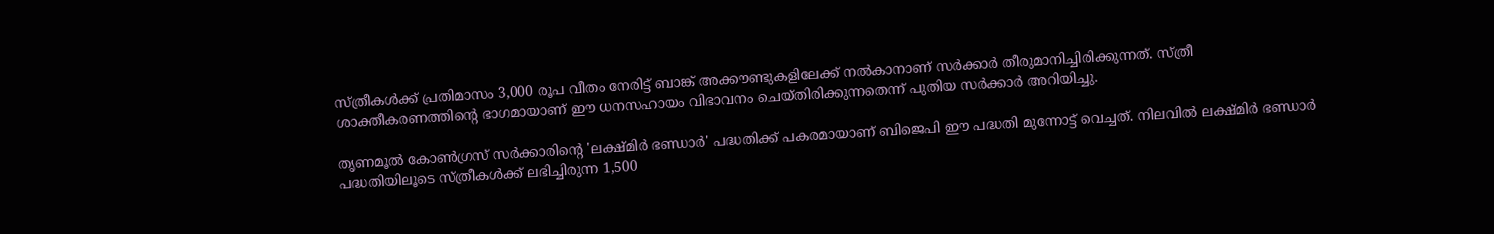സ്ത്രീകൾക്ക് പ്രതിമാസം 3,000 രൂപ വീതം നേരിട്ട് ബാങ്ക് അക്കൗണ്ടുകളിലേക്ക് നൽകാനാണ് സർക്കാർ തീരുമാനിച്ചിരിക്കുന്നത്. സ്ത്രീ ശാക്തീകരണത്തിന്റെ ഭാഗമായാണ് ഈ ധനസഹായം വിഭാവനം ചെയ്തിരിക്കുന്നതെന്ന് പുതിയ സർക്കാർ അറിയിച്ചു.

തൃണമൂൽ കോൺഗ്രസ് സർക്കാരിന്റെ 'ലക്ഷ്മിർ ഭണ്ഡാർ' പദ്ധതിക്ക് പകരമായാണ് ബിജെപി ഈ പദ്ധതി മുന്നോട്ട് വെച്ചത്. നിലവിൽ ലക്ഷ്മിർ ഭണ്ഡാർ പദ്ധതിയിലൂടെ സ്ത്രീകൾക്ക് ലഭിച്ചിരുന്ന 1,500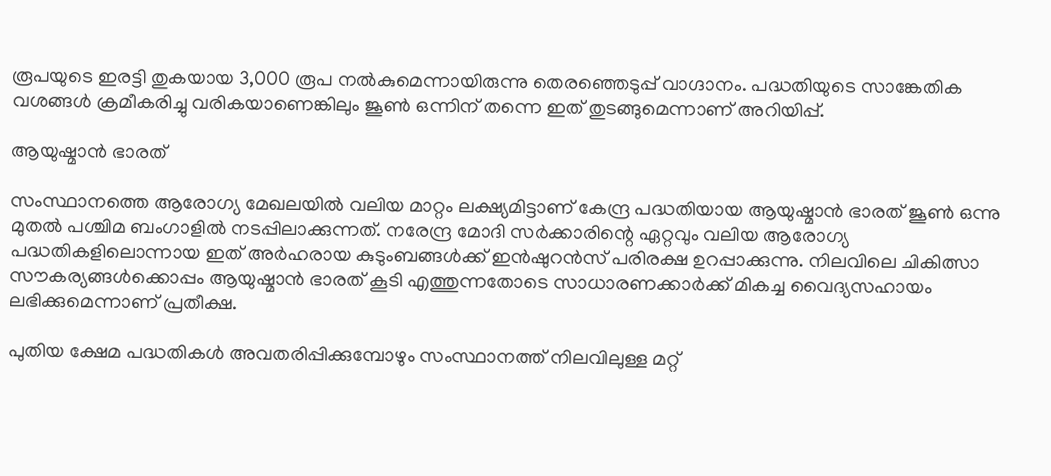രൂപയുടെ ഇരട്ടി തുകയായ 3,000 രൂപ നൽകുമെന്നായിരുന്നു തെരഞ്ഞെടുപ്പ് വാഗ്ദാനം. പദ്ധതിയുടെ സാങ്കേതിക വശങ്ങൾ ക്രമീകരിച്ചു വരികയാണെങ്കിലും ജൂൺ ഒന്നിന് തന്നെ ഇത് തുടങ്ങുമെന്നാണ് അറിയിപ്പ്.

ആയുഷ്മാൻ ഭാരത്

സംസ്ഥാനത്തെ ആരോഗ്യ മേഖലയിൽ വലിയ മാറ്റം ലക്ഷ്യമിട്ടാണ് കേന്ദ്ര പദ്ധതിയായ ആയുഷ്മാൻ ഭാരത് ജൂൺ ഒന്നു മുതൽ പശ്ചിമ ബംഗാളിൽ നടപ്പിലാക്കുന്നത്. നരേന്ദ്ര മോദി സർക്കാരിന്റെ ഏറ്റവും വലിയ ആരോഗ്യ പദ്ധതികളിലൊന്നായ ഇത് അർഹരായ കുടുംബങ്ങൾക്ക് ഇൻഷുറൻസ് പരിരക്ഷ ഉറപ്പാക്കുന്നു. നിലവിലെ ചികിത്സാ സൗകര്യങ്ങൾക്കൊപ്പം ആയുഷ്മാൻ ഭാരത് കൂടി എത്തുന്നതോടെ സാധാരണക്കാർക്ക് മികച്ച വൈദ്യസഹായം ലഭിക്കുമെന്നാണ് പ്രതീക്ഷ.

പുതിയ ക്ഷേമ പദ്ധതികൾ അവതരിപ്പിക്കുമ്പോഴും സംസ്ഥാനത്ത് നിലവിലുള്ള മറ്റ്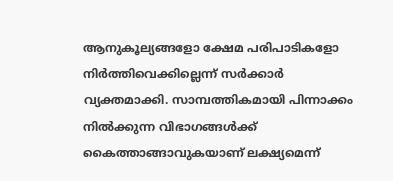ആനുകൂല്യങ്ങളോ ക്ഷേമ പരിപാടികളോ നിർത്തിവെക്കില്ലെന്ന് സർക്കാർ വ്യക്തമാക്കി. സാമ്പത്തികമായി പിന്നാക്കം നിൽക്കുന്ന വിഭാഗങ്ങൾക്ക് കൈത്താങ്ങാവുകയാണ് ലക്ഷ്യമെന്ന്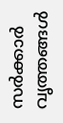സർക്കാർ വൃത്തങ്ങൾ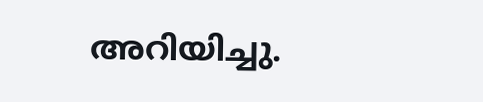അറിയിച്ചു.